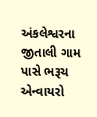અંકલેશ્વરના જીતાલી ગામ પાસે ભરૂચ એન્વાયરો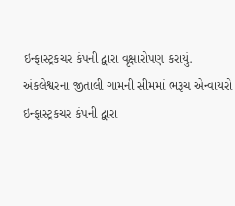ઇન્ફાસ્ટ્રકચર કંપની દ્વારા વૃક્ષારોપણ કરાયું.
અંકલેશ્વરના જીતાલી ગામની સીમમાં ભરૂચ એન્વાયરો ઇન્ફાસ્ટ્રકચર કંપની દ્વારા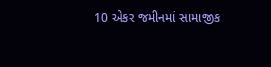10 એકર જમીનમાં સામાજીક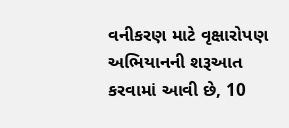વનીકરણ માટે વૃક્ષારોપણ અભિયાનની શરૂઆત કરવામાં આવી છે, 10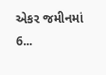એકર જમીનમાં 6...